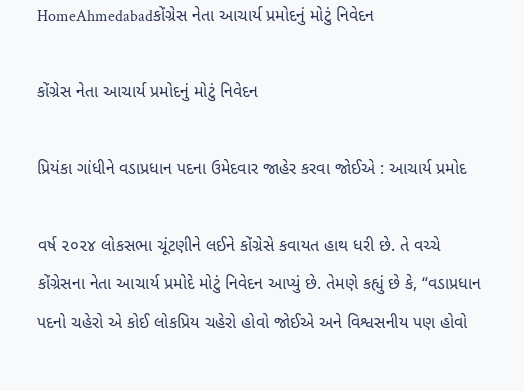HomeAhmedabadકોંગ્રેસ નેતા આચાર્ય પ્રમોદનું મોટું નિવેદન

કોંગ્રેસ નેતા આચાર્ય પ્રમોદનું મોટું નિવેદન

પ્રિયંકા ગાંધીને વડાપ્રધાન પદના ઉમેદવાર જાહેર કરવા જોઈએ : આચાર્ય પ્રમોદ

વર્ષ ૨૦૨૪ લોકસભા ચૂંટણીને લઈને કોંગ્રેસે કવાયત હાથ ધરી છે. તે વચ્ચે કોંગ્રેસના નેતા આચાર્ય પ્રમોદે મોટું નિવેદન આપ્યું છે. તેમણે કહ્યું છે કે, “વડાપ્રધાન પદનો ચહેરો એ કોઈ લોકપ્રિય ચહેરો હોવો જોઈએ અને વિશ્વસનીય પણ હોવો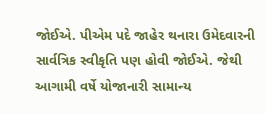જોઈએ. પીએમ પદે જાહેર થનારા ઉમેદવારની સાર્વત્રિક સ્‍વીકૃતિ પણ હોવી જોઈએ. જેથી આગામી વર્ષે યોજાનારી સામાન્‍ય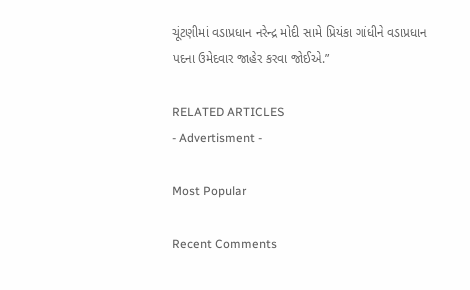ચૂંટણીમાં વડાપ્રધાન નરેન્‍દ્ર મોદી સામે પ્રિયંકા ગાંધીને વડાપ્રધાન પદના ઉમેદવાર જાહેર કરવા જોઈએ.”

RELATED ARTICLES
- Advertisment -

Most Popular

Recent Comments